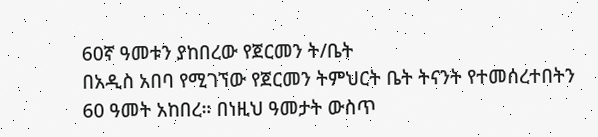60ኛ ዓመቱን ያከበረው የጀርመን ት/ቤት
በአዲስ አበባ የሚገኘው የጀርመን ትምህርት ቤት ትናንት የተመሰረተበትን 60 ዓመት አከበረ። በነዚህ ዓመታት ውስጥ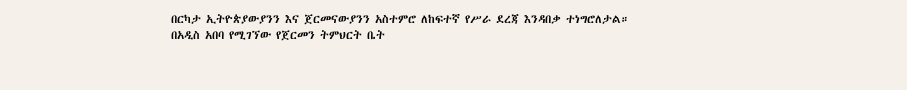በርካታ ኢትዮጵያውያንን እና ጀርመናውያንን አስተምሮ ለከፍተኛ የሥራ ደረጃ እንዳበቃ ተነግሮለታል።
በአዲስ አበባ የሚገኘው የጀርመን ትምህርት ቤት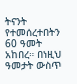ትናንት የተመሰረተበትን 60 ዓመት አከበረ። በነዚህ ዓመታት ውስጥ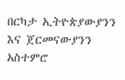በርካታ ኢትዮጵያውያንን እና ጀርመናውያንን አስተምሮ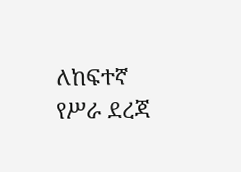ለከፍተኛ የሥራ ደረጃ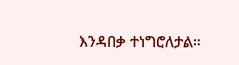እንዳበቃ ተነግሮለታል።